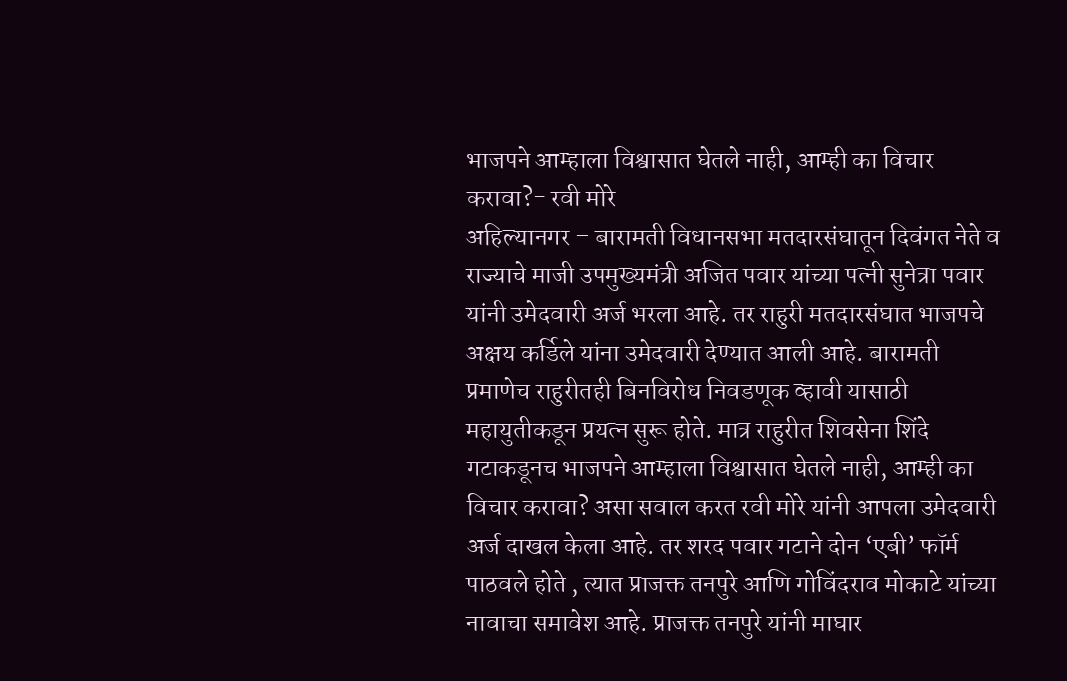भाजपने आम्हाला विश्वासात घेतले नाही, आम्ही का विचार करावा?- रवी मोरे
अहिल्यानगर – बारामती विधानसभा मतदारसंघातून दिवंगत नेते व राज्याचे माजी उपमुख्यमंत्री अजित पवार यांच्या पत्नी सुनेत्रा पवार यांनी उमेदवारी अर्ज भरला आहे. तर राहुरी मतदारसंघात भाजपचे अक्षय कर्डिले यांना उमेदवारी देण्यात आली आहे. बारामती प्रमाणेच राहुरीतही बिनविरोध निवडणूक व्हावी यासाठी महायुतीकडून प्रयत्न सुरू होते. मात्र राहुरीत शिवसेना शिंदे गटाकडूनच भाजपने आम्हाला विश्वासात घेतले नाही, आम्ही का विचार करावा? असा सवाल करत रवी मोरे यांनी आपला उमेदवारी अर्ज दाखल केला आहे. तर शरद पवार गटाने दोन ‘एबी’ फॉर्म पाठवले होते , त्यात प्राजक्त तनपुरे आणि गोविंदराव मोकाटे यांच्या नावाचा समावेश आहे. प्राजक्त तनपुरे यांनी माघार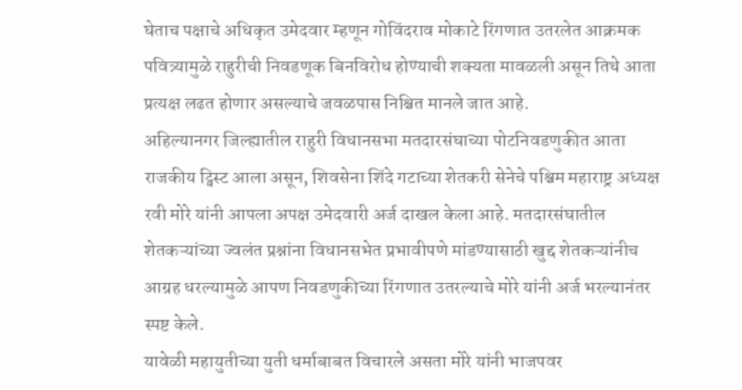घेताच पक्षाचे अधिकृत उमेदवार म्हणून गोविंदराव मोकाटे रिंगणात उतरलेत आक्रमक पवित्र्यामुळे राहुरीची निवडणूक बिनविरोध होण्याची शक्यता मावळली असून तिथे आता प्रत्यक्ष लढत होणार असल्याचे जवळपास निश्चित मानले जात आहे.
अहिल्यानगर जिल्ह्यातील राहुरी विधानसभा मतदारसंघाच्या पोटनिवडणुकीत आता राजकीय ट्विस्ट आला असून, शिवसेना शिंदे गटाच्या शेतकरी सेनेचे पश्चिम महाराष्ट्र अध्यक्ष रवी मोरे यांनी आपला अपक्ष उमेदवारी अर्ज दाखल केला आहे. मतदारसंघातील शेतकऱ्यांच्या ज्वलंत प्रश्नांना विधानसभेत प्रभावीपणे मांडण्यासाठी खुद्द शेतकऱ्यांनीच आग्रह धरल्यामुळे आपण निवडणुकीच्या रिंगणात उतरल्याचे मोरे यांनी अर्ज भरल्यानंतर स्पष्ट केले.
यावेळी महायुतीच्या युती धर्माबाबत विचारले असता मोरे यांनी भाजपवर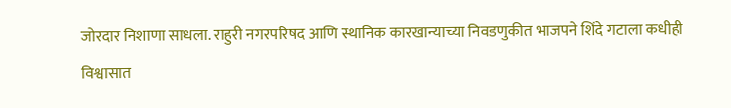जोरदार निशाणा साधला. राहुरी नगरपरिषद आणि स्थानिक कारखान्याच्या निवडणुकीत भाजपने शिंदे गटाला कधीही विश्वासात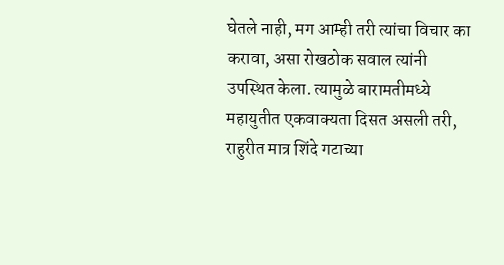घेतले नाही, मग आम्ही तरी त्यांचा विचार का करावा, असा रोखठोक सवाल त्यांनी उपस्थित केला. त्यामुळे बारामतीमध्ये महायुतीत एकवाक्यता दिसत असली तरी, राहुरीत मात्र शिंदे गटाच्या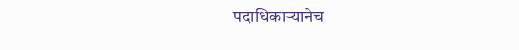पदाधिकाऱ्यानेच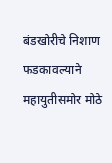बंडखोरीचे निशाण फडकावल्याने महायुतीसमोर मोठे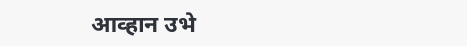आव्हान उभे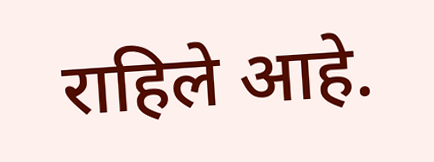राहिले आहे.